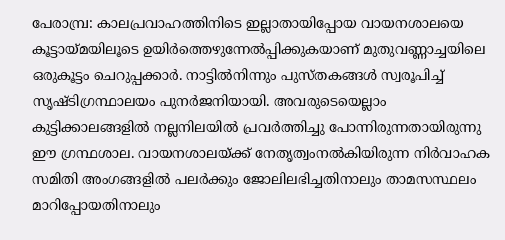പേരാമ്പ്ര: കാലപ്രവാഹത്തിനിടെ ഇല്ലാതായിപ്പോയ വായനശാലയെ കൂട്ടായ്മയിലൂടെ ഉയിർത്തെഴുന്നേൽപ്പിക്കുകയാണ് മുതുവണ്ണാച്ചയിലെ ഒരുകൂട്ടം ചെറുപ്പക്കാർ. നാട്ടിൽനിന്നും പുസ്തകങ്ങൾ സ്വരൂപിച്ച് സൃഷ്ടിഗ്രന്ഥാലയം പുനർജനിയായി. അവരുടെയെല്ലാം കുട്ടിക്കാലങ്ങളിൽ നല്ലനിലയിൽ പ്രവർത്തിച്ചു പോന്നിരുന്നതായിരുന്നു ഈ ഗ്രന്ഥശാല. വായനശാലയ്ക്ക് നേതൃത്വംനൽകിയിരുന്ന നിർവാഹക സമിതി അംഗങ്ങളിൽ പലർക്കും ജോലിലഭിച്ചതിനാലും താമസസ്ഥലം മാറിപ്പോയതിനാലും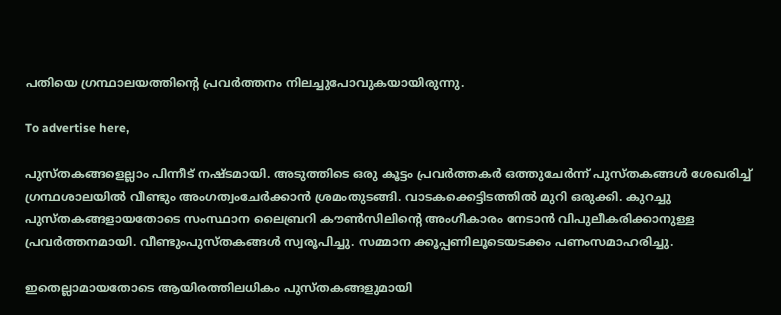പതിയെ ഗ്രന്ഥാലയത്തിന്റെ പ്രവർത്തനം നിലച്ചുപോവുകയായിരുന്നു.

To advertise here,

പുസ്‌തകങ്ങളെല്ലാം പിന്നീട് നഷ്ടമായി. അടുത്തിടെ ഒരു കൂട്ടം പ്രവർത്തകർ ഒത്തുചേർന്ന് പുസ്തകങ്ങൾ ശേഖരിച്ച് ഗ്രന്ഥശാലയിൽ വീണ്ടും അംഗത്വംചേർക്കാൻ ശ്രമംതുടങ്ങി. വാടകക്കെട്ടിടത്തിൽ മുറി ഒരുക്കി. കുറച്ചു പുസ്തകങ്ങളായതോടെ സംസ്ഥാന ലൈബ്രറി കൗൺസിലിന്റെ അംഗീകാരം നേടാൻ വിപുലീകരിക്കാനുള്ള പ്രവർത്തനമായി. വീണ്ടുംപുസ്തകങ്ങൾ സ്വരൂപിച്ചു. സമ്മാന ക്കൂപ്പണിലൂടെയടക്കം പണംസമാഹരിച്ചു.

ഇതെല്ലാമായതോടെ ആയിരത്തിലധികം പുസ്തകങ്ങളുമായി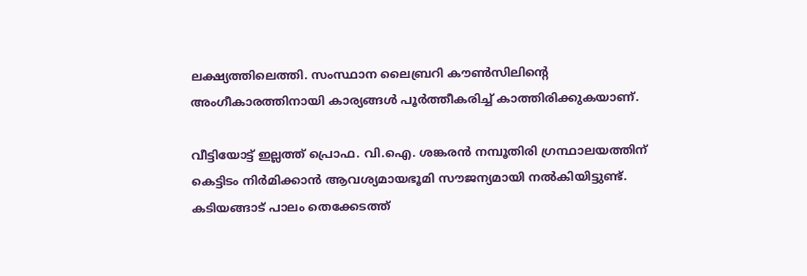ലക്ഷ്യത്തിലെത്തി. സംസ്ഥാന ലൈബ്രറി കൗൺസിലിന്റെ അംഗീകാരത്തിനായി കാര്യങ്ങൾ പൂർത്തീകരിച്ച് കാത്തിരിക്കുകയാണ്.

വീട്ടിയോട്ട് ഇല്ലത്ത് പ്രൊഫ. വി.ഐ. ശങ്കരൻ നമ്പൂതിരി ഗ്രന്ഥാലയത്തിന് കെട്ടിടം നിർമിക്കാൻ ആവശ്യമായഭൂമി സൗജന്യമായി നൽകിയിട്ടുണ്ട്. കടിയങ്ങാട് പാലം തെക്കേടത്ത്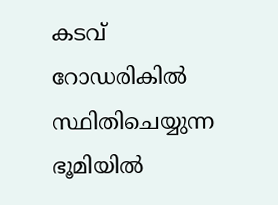കടവ് റോഡരികിൽ സ്ഥിതിചെയ്യുന്ന ഭൂമിയിൽ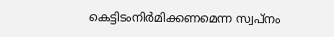കെട്ടിടംനിർമിക്കണമെന്ന സ്വപ്നം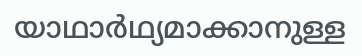യാഥാർഥ്യമാക്കാനുള്ള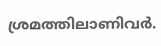ശ്രമത്തിലാണിവർ.